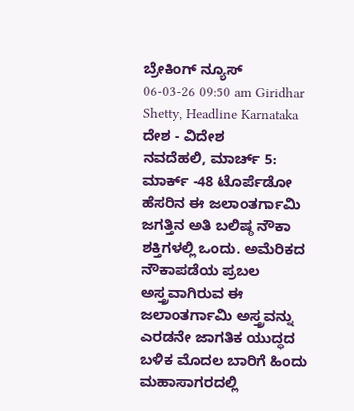ಬ್ರೇಕಿಂಗ್ ನ್ಯೂಸ್
06-03-26 09:50 am Giridhar Shetty, Headline Karnataka ದೇಶ - ವಿದೇಶ
ನವದೆಹಲಿ, ಮಾರ್ಚ್ 5: ಮಾರ್ಕ್ -48 ಟೊರ್ಪೆಡೋ ಹೆಸರಿನ ಈ ಜಲಾಂತರ್ಗಾಮಿ ಜಗತ್ತಿನ ಅತಿ ಬಲಿಷ್ಠ ನೌಕಾ ಶಕ್ತಿಗಳಲ್ಲಿ ಒಂದು. ಅಮೆರಿಕದ ನೌಕಾಪಡೆಯ ಪ್ರಬಲ ಅಸ್ತ್ರವಾಗಿರುವ ಈ ಜಲಾಂತರ್ಗಾಮಿ ಅಸ್ತ್ರವನ್ನು ಎರಡನೇ ಜಾಗತಿಕ ಯುದ್ಧದ ಬಳಿಕ ಮೊದಲ ಬಾರಿಗೆ ಹಿಂದು ಮಹಾಸಾಗರದಲ್ಲಿ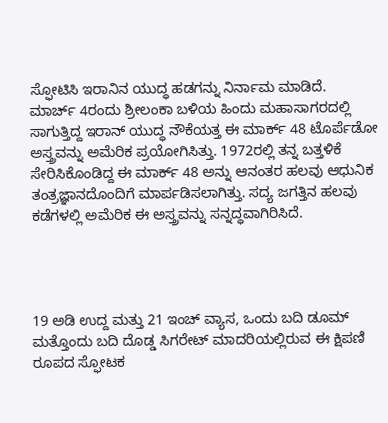ಸ್ಫೋಟಿಸಿ ಇರಾನಿನ ಯುದ್ಧ ಹಡಗನ್ನು ನಿರ್ನಾಮ ಮಾಡಿದೆ.
ಮಾರ್ಚ್ 4ರಂದು ಶ್ರೀಲಂಕಾ ಬಳಿಯ ಹಿಂದು ಮಹಾಸಾಗರದಲ್ಲಿ ಸಾಗುತ್ತಿದ್ದ ಇರಾನ್ ಯುದ್ಧ ನೌಕೆಯತ್ತ ಈ ಮಾರ್ಕ್ 48 ಟೊರ್ಪೆಡೋ ಅಸ್ತ್ರವನ್ನು ಅಮೆರಿಕ ಪ್ರಯೋಗಿಸಿತ್ತು. 1972ರಲ್ಲಿ ತನ್ನ ಬತ್ತಳಿಕೆ ಸೇರಿಸಿಕೊಂಡಿದ್ದ ಈ ಮಾರ್ಕ್ 48 ಅನ್ನು ಆನಂತರ ಹಲವು ಆಧುನಿಕ ತಂತ್ರಜ್ಞಾನದೊಂದಿಗೆ ಮಾರ್ಪಡಿಸಲಾಗಿತ್ತು. ಸದ್ಯ ಜಗತ್ತಿನ ಹಲವು ಕಡೆಗಳಲ್ಲಿ ಅಮೆರಿಕ ಈ ಅಸ್ತ್ರವನ್ನು ಸನ್ನದ್ಧವಾಗಿರಿಸಿದೆ.




19 ಅಡಿ ಉದ್ದ ಮತ್ತು 21 ಇಂಚ್ ವ್ಯಾಸ, ಒಂದು ಬದಿ ಡೂಮ್ ಮತ್ತೊಂದು ಬದಿ ದೊಡ್ಡ ಸಿಗರೇಟ್ ಮಾದರಿಯಲ್ಲಿರುವ ಈ ಕ್ಷಿಪಣಿ ರೂಪದ ಸ್ಫೋಟಕ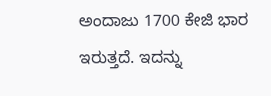ಅಂದಾಜು 1700 ಕೇಜಿ ಭಾರ ಇರುತ್ತದೆ. ಇದನ್ನು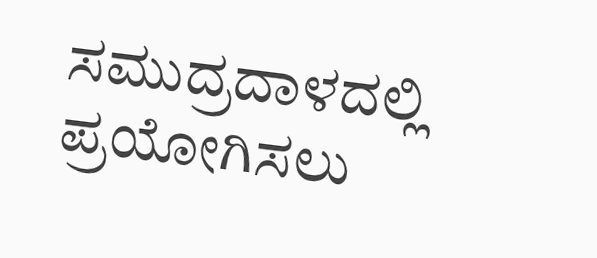ಸಮುದ್ರದಾಳದಲ್ಲಿ ಪ್ರಯೋಗಿಸಲು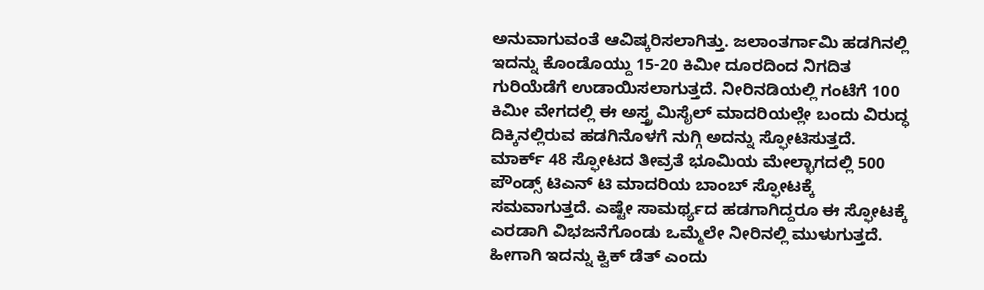ಅನುವಾಗುವಂತೆ ಆವಿಷ್ಕರಿಸಲಾಗಿತ್ತು. ಜಲಾಂತರ್ಗಾಮಿ ಹಡಗಿನಲ್ಲಿ ಇದನ್ನು ಕೊಂಡೊಯ್ದು 15-20 ಕಿಮೀ ದೂರದಿಂದ ನಿಗದಿತ ಗುರಿಯೆಡೆಗೆ ಉಡಾಯಿಸಲಾಗುತ್ತದೆ. ನೀರಿನಡಿಯಲ್ಲಿ ಗಂಟೆಗೆ 100 ಕಿಮೀ ವೇಗದಲ್ಲಿ ಈ ಅಸ್ತ್ರ ಮಿಸೈಲ್ ಮಾದರಿಯಲ್ಲೇ ಬಂದು ವಿರುದ್ಧ ದಿಕ್ಕಿನಲ್ಲಿರುವ ಹಡಗಿನೊಳಗೆ ನುಗ್ಗಿ ಅದನ್ನು ಸ್ಫೋಟಿಸುತ್ತದೆ. ಮಾರ್ಕ್ 48 ಸ್ಫೋಟದ ತೀವ್ರತೆ ಭೂಮಿಯ ಮೇಲ್ಭಾಗದಲ್ಲಿ 500 ಪೌಂಡ್ಸ್ ಟಿಎನ್ ಟಿ ಮಾದರಿಯ ಬಾಂಬ್ ಸ್ಫೋಟಕ್ಕೆ ಸಮವಾಗುತ್ತದೆ. ಎಷ್ಟೇ ಸಾಮರ್ಥ್ಯದ ಹಡಗಾಗಿದ್ದರೂ ಈ ಸ್ಫೋಟಕ್ಕೆ ಎರಡಾಗಿ ವಿಭಜನೆಗೊಂಡು ಒಮ್ಮೆಲೇ ನೀರಿನಲ್ಲಿ ಮುಳುಗುತ್ತದೆ. ಹೀಗಾಗಿ ಇದನ್ನು ಕ್ವಿಕ್ ಡೆತ್ ಎಂದು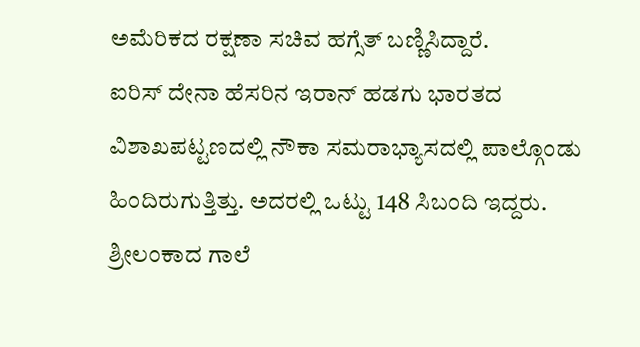ಅಮೆರಿಕದ ರಕ್ಷಣಾ ಸಚಿವ ಹಗ್ಸೆತ್ ಬಣ್ಣಿಸಿದ್ದಾರೆ.
ಐರಿಸ್ ದೇನಾ ಹೆಸರಿನ ಇರಾನ್ ಹಡಗು ಭಾರತದ ವಿಶಾಖಪಟ್ಟಣದಲ್ಲಿ ನೌಕಾ ಸಮರಾಭ್ಯಾಸದಲ್ಲಿ ಪಾಲ್ಗೊಂಡು ಹಿಂದಿರುಗುತ್ತಿತ್ತು. ಅದರಲ್ಲಿ ಒಟ್ಟು 148 ಸಿಬಂದಿ ಇದ್ದರು. ಶ್ರೀಲಂಕಾದ ಗಾಲೆ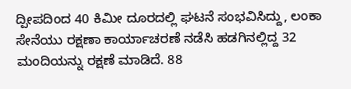ದ್ಪೀಪದಿಂದ 40 ಕಿಮೀ ದೂರದಲ್ಲಿ ಘಟನೆ ಸಂಭವಿಸಿದ್ದು, ಲಂಕಾ ಸೇನೆಯು ರಕ್ಷಣಾ ಕಾರ್ಯಾಚರಣೆ ನಡೆಸಿ ಹಡಗಿನಲ್ಲಿದ್ದ 32 ಮಂದಿಯನ್ನು ರಕ್ಷಣೆ ಮಾಡಿದೆ. 88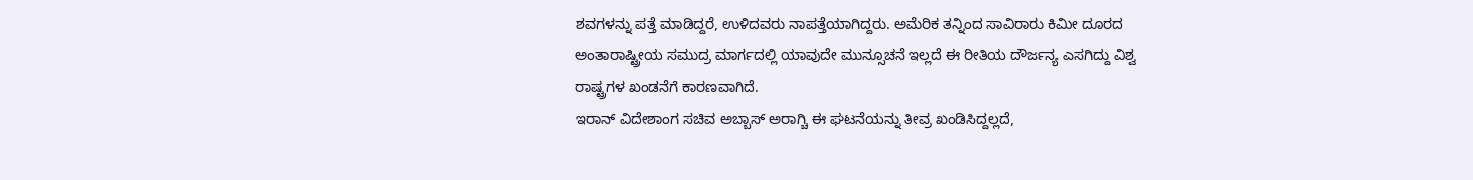ಶವಗಳನ್ನು ಪತ್ತೆ ಮಾಡಿದ್ದರೆ, ಉಳಿದವರು ನಾಪತ್ತೆಯಾಗಿದ್ದರು. ಅಮೆರಿಕ ತನ್ನಿಂದ ಸಾವಿರಾರು ಕಿಮೀ ದೂರದ ಅಂತಾರಾಷ್ಟ್ರೀಯ ಸಮುದ್ರ ಮಾರ್ಗದಲ್ಲಿ ಯಾವುದೇ ಮುನ್ಸೂಚನೆ ಇಲ್ಲದೆ ಈ ರೀತಿಯ ದೌರ್ಜನ್ಯ ಎಸಗಿದ್ದು ವಿಶ್ವ ರಾಷ್ಟ್ರಗಳ ಖಂಡನೆಗೆ ಕಾರಣವಾಗಿದೆ.
ಇರಾನ್ ವಿದೇಶಾಂಗ ಸಚಿವ ಅಬ್ಬಾಸ್ ಅರಾಗ್ಚಿ ಈ ಘಟನೆಯನ್ನು ತೀವ್ರ ಖಂಡಿಸಿದ್ದಲ್ಲದೆ,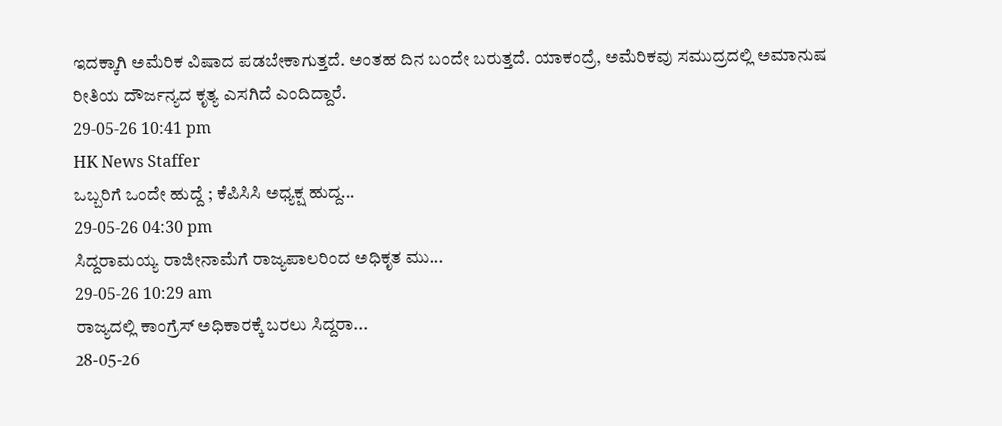ಇದಕ್ಕಾಗಿ ಅಮೆರಿಕ ವಿಷಾದ ಪಡಬೇಕಾಗುತ್ತದೆ. ಅಂತಹ ದಿನ ಬಂದೇ ಬರುತ್ತದೆ. ಯಾಕಂದ್ರೆ, ಅಮೆರಿಕವು ಸಮುದ್ರದಲ್ಲಿ ಅಮಾನುಷ ರೀತಿಯ ದೌರ್ಜನ್ಯದ ಕೃತ್ಯ ಎಸಗಿದೆ ಎಂದಿದ್ದಾರೆ.
29-05-26 10:41 pm
HK News Staffer
ಒಬ್ಬರಿಗೆ ಒಂದೇ ಹುದ್ದೆ ; ಕೆಪಿಸಿಸಿ ಅಧ್ಯಕ್ಷ ಹುದ್ದ...
29-05-26 04:30 pm
ಸಿದ್ದರಾಮಯ್ಯ ರಾಜೀನಾಮೆಗೆ ರಾಜ್ಯಪಾಲರಿಂದ ಅಧಿಕೃತ ಮು...
29-05-26 10:29 am
ರಾಜ್ಯದಲ್ಲಿ ಕಾಂಗ್ರೆಸ್ ಅಧಿಕಾರಕ್ಕೆ ಬರಲು ಸಿದ್ದರಾ...
28-05-26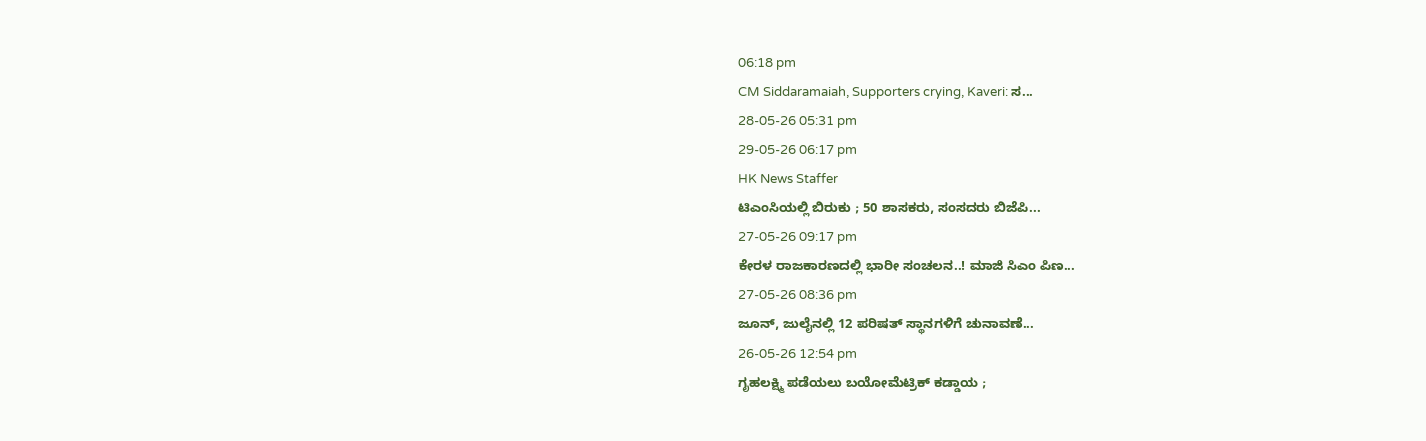06:18 pm
CM Siddaramaiah, Supporters crying, Kaveri: ಸ...
28-05-26 05:31 pm
29-05-26 06:17 pm
HK News Staffer
ಟಿಎಂಸಿಯಲ್ಲಿ ಬಿರುಕು ; 50 ಶಾಸಕರು, ಸಂಸದರು ಬಿಜೆಪಿ...
27-05-26 09:17 pm
ಕೇರಳ ರಾಜಕಾರಣದಲ್ಲಿ ಭಾರೀ ಸಂಚಲನ..! ಮಾಜಿ ಸಿಎಂ ಪಿಣ...
27-05-26 08:36 pm
ಜೂನ್, ಜುಲೈನಲ್ಲಿ 12 ಪರಿಷತ್ ಸ್ಥಾನಗಳಿಗೆ ಚುನಾವಣೆ...
26-05-26 12:54 pm
ಗೃಹಲಕ್ಷ್ಮಿ ಪಡೆಯಲು ಬಯೋಮೆಟ್ರಿಕ್ ಕಡ್ಡಾಯ ;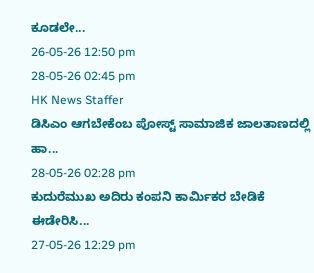ಕೂಡಲೇ...
26-05-26 12:50 pm
28-05-26 02:45 pm
HK News Staffer
ಡಿಸಿಎಂ ಆಗಬೇಕೆಂಬ ಪೋಸ್ಟ್ ಸಾಮಾಜಿಕ ಜಾಲತಾಣದಲ್ಲಿ ಹಾ...
28-05-26 02:28 pm
ಕುದುರೆಮುಖ ಅದಿರು ಕಂಪನಿ ಕಾರ್ಮಿಕರ ಬೇಡಿಕೆ ಈಡೇರಿಸಿ...
27-05-26 12:29 pm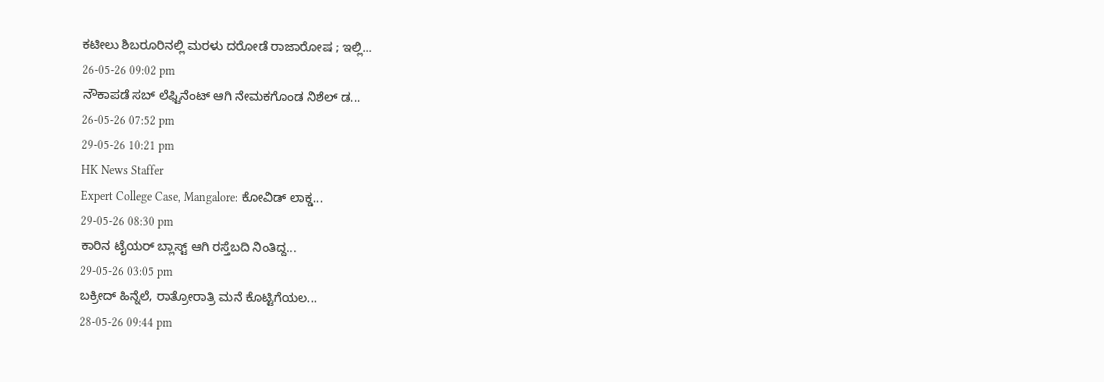ಕಟೀಲು ಶಿಬರೂರಿನಲ್ಲಿ ಮರಳು ದರೋಡೆ ರಾಜಾರೋಷ ; ಇಲ್ಲಿ...
26-05-26 09:02 pm
ನೌಕಾಪಡೆ ಸಬ್ ಲೆಫ್ಟಿನೆಂಟ್ ಆಗಿ ನೇಮಕಗೊಂಡ ನಿಶೆಲ್ ಡ...
26-05-26 07:52 pm
29-05-26 10:21 pm
HK News Staffer
Expert College Case, Mangalore: ಕೋವಿಡ್ ಲಾಕ್ಡ...
29-05-26 08:30 pm
ಕಾರಿನ ಟೈಯರ್ ಬ್ಲಾಸ್ಟ್ ಆಗಿ ರಸ್ತೆಬದಿ ನಿಂತಿದ್ದ...
29-05-26 03:05 pm
ಬಕ್ರೀದ್ ಹಿನ್ನೆಲೆ, ರಾತ್ರೋರಾತ್ರಿ ಮನೆ ಕೊಟ್ಟಿಗೆಯಲ...
28-05-26 09:44 pm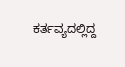ಕರ್ತವ್ಯದಲ್ಲಿದ್ದ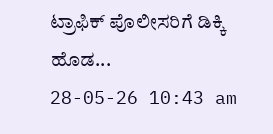ಟ್ರಾಫಿಕ್ ಪೊಲೀಸರಿಗೆ ಡಿಕ್ಕಿ ಹೊಡ...
28-05-26 10:43 am